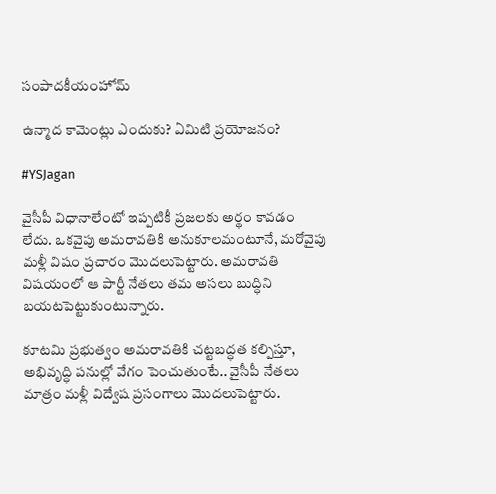సంపాదకీయంహోమ్

ఉన్మాద కామెంట్లు ఎందుకు? ఏమిటి ప్రయోజనం?

#YSJagan

వైసీపీ విధానాలేంటో ఇప్పటికీ ప్రజలకు అర్థం కావడం లేదు. ఒకవైపు అమరావతికి అనుకూలమంటూనే, మరోవైపు మళ్లీ విషం ప్రచారం మొదలుపెట్టారు. అమరావతి విషయంలో ఆ పార్టీ నేతలు తమ అసలు బుద్ధిని బయటపెట్టుకుంటున్నారు.

కూటమి ప్రభుత్వం అమరావతికి చట్టబద్ధత కల్పిస్తూ, అభివృద్ధి పనుల్లో వేగం పెంచుతుంటే.. వైసీపీ నేతలు మాత్రం మళ్లీ విద్వేష ప్రసంగాలు మొదలుపెట్టారు.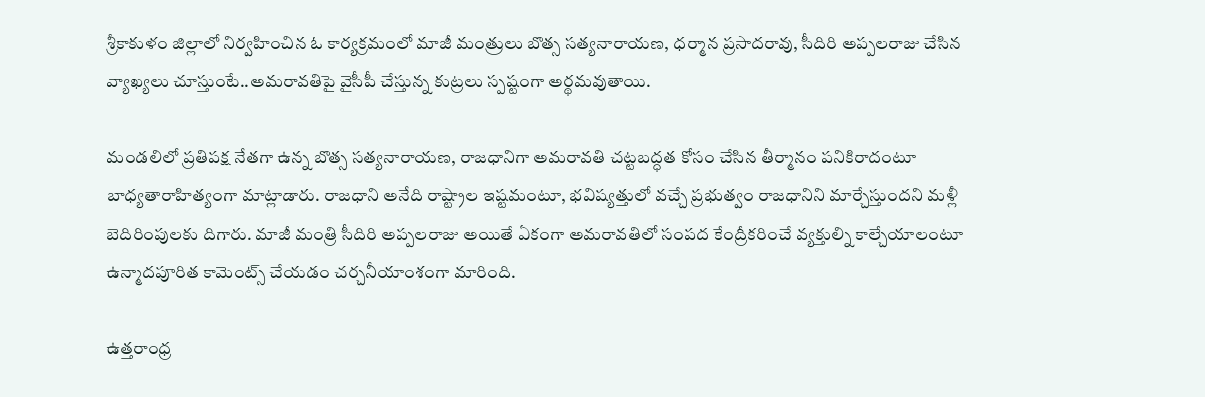శ్రీకాకుళం జిల్లాలో నిర్వహించిన ఓ కార్యక్రమంలో మాజీ మంత్రులు బొత్స సత్యనారాయణ, ధర్మాన ప్రసాదరావు, సీదిరి అప్పలరాజు చేసిన వ్యాఖ్యలు చూస్తుంటే..అమరావతిపై వైసీపీ చేస్తున్న కుట్రలు స్పష్టంగా అర్థమవుతాయి.

మండలిలో ప్రతిపక్ష నేతగా ఉన్న బొత్స సత్యనారాయణ, రాజధానిగా అమరావతి చట్టబద్ధత కోసం చేసిన తీర్మానం పనికిరాదంటూ బాధ్యతారాహిత్యంగా మాట్లాడారు. రాజధాని అనేది రాష్ట్రాల ఇష్టమంటూ, భవిష్యత్తులో వచ్చే ప్రభుత్వం రాజధానిని మార్చేస్తుందని మళ్లీ బెదిరింపులకు దిగారు. మాజీ మంత్రి సీదిరి అప్పలరాజు అయితే ఏకంగా అమరావతిలో సంపద కేంద్రీకరించే వ్యక్తుల్ని కాల్చేయాలంటూ ఉన్మాదపూరిత కామెంట్స్ చేయడం చర్చనీయాంశంగా మారింది.

ఉత్తరాంధ్ర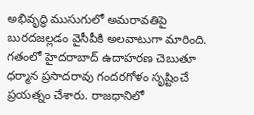అభివృద్ధి ముసుగులో అమరావతిపై బురదజల్లడం వైసీపీకి అలవాటుగా మారింది. గతంలో హైదరాబాద్ ఉదాహరణ చెబుతూ ధర్మాన ప్రసాదరావు గందరగోళం సృష్టించే ప్రయత్నం చేశారు. రాజధానిలో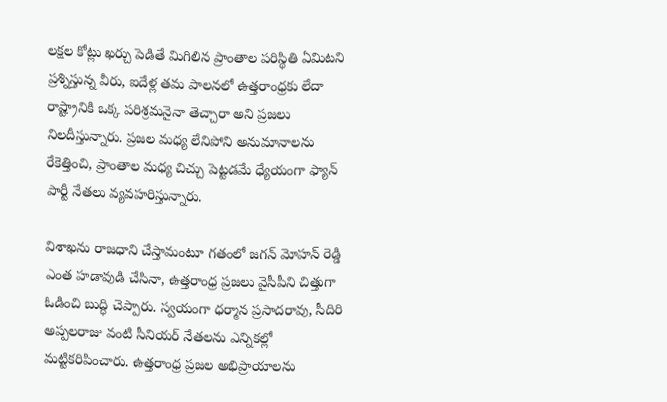లక్షల కోట్లు ఖర్చు పెడితే మిగిలిన ప్రాంతాల పరిస్థితి ఏమిటని ప్రశ్నిస్తున్న వీరు, ఐదేళ్ల తమ పాలనలో ఉత్తరాంధ్రకు లేదా రాష్ట్రానికి ఒక్క పరిశ్రమనైనా తెచ్చారా అని ప్రజలు నిలదీస్తున్నారు. ప్రజల మధ్య లేనిపోని అనుమానాలను రేకెత్తించి, ప్రాంతాల మధ్య చిచ్చు పెట్టడమే ధ్యేయంగా ఫ్యాన్ పార్టీ నేతలు వ్యవహరిస్తున్నారు.

విశాఖను రాజధాని చేస్తామంటూ గతంలో జగన్ మోహన్ రెడ్డి ఎంత హడావుడి చేసినా, ఉత్తరాంధ్ర ప్రజలు వైసీపీని చిత్తుగా ఓడించి బుద్ధి చెప్పారు. స్వయంగా ధర్మాన ప్రసాదరావు, సీదిరి అప్పలరాజు వంటి సీనియర్ నేతలను ఎన్నికల్లో మట్టికరిపించారు. ఉత్తరాంధ్ర ప్రజల అభిప్రాయాలను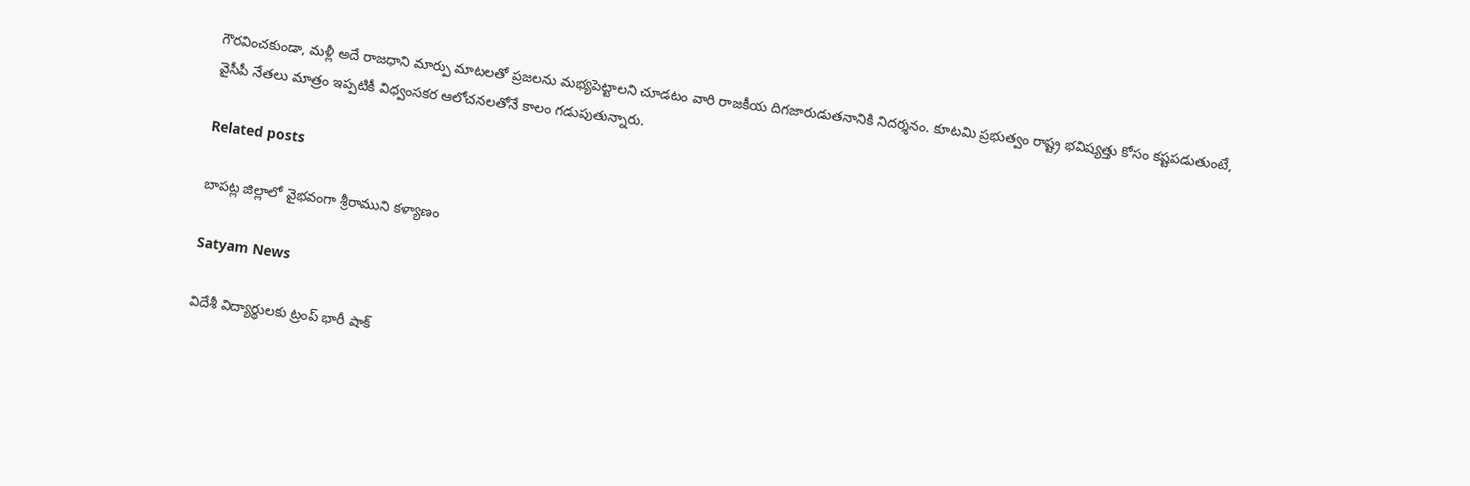గౌరవించకుండా, మళ్లీ అదే రాజధాని మార్పు మాటలతో ప్రజలను మభ్యపెట్టాలని చూడటం వారి రాజకీయ దిగజారుడుతనానికి నిదర్శనం. కూటమి ప్రభుత్వం రాష్ట్ర భవిష్యత్తు కోసం కష్టపడుతుంటే, వైసీపీ నేతలు మాత్రం ఇప్పటికీ విధ్వంసకర ఆలోచనలతోనే కాలం గడుపుతున్నారు.

Related posts

బాపట్ల జిల్లాలో వైభవంగా శ్రీరాముని కళ్యాణం

Satyam News

విదేశీ విద్యార్థులకు ట్రంప్ భారీ షాక్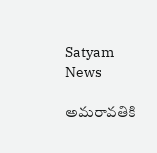Satyam News

అమరావతికి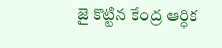జై కొట్టిన కేంద్ర ఆర్ధిక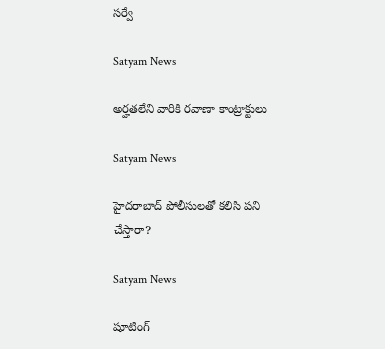సర్వే

Satyam News

అర్హతలేని వారికి రవాణా కాంట్రాక్టులు

Satyam News

హైదరాబాద్ పోలీసులతో కలిసి పని చేస్తారా?

Satyam News

షూటింగ్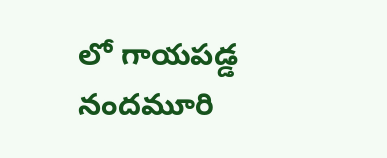లో గాయపడ్డ నందమూరి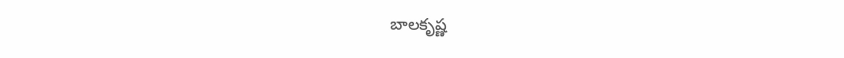బాలకృష్ణ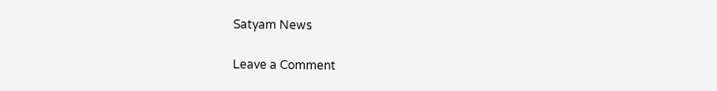Satyam News

Leave a Comment